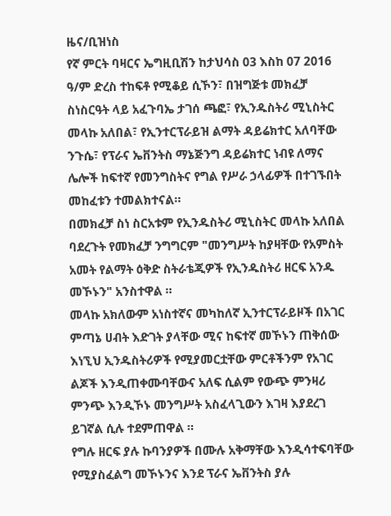ዜና/ቢዝነስ
የኛ ምርት ባዛርና ኤግዚቢሽን ከታህሳስ 03 እስከ 07 2016 ዓ/ም ድረስ ተከፍቶ የሚቆይ ሲኾን፣ በዝግጅቱ መክፈቻ ስነስርዓት ላይ አፈጉባኤ ታገሰ ጫፎ፣ የኢንዱስትሪ ሚኒስትር መላኩ አለበል፣ የኢንተርፕራይዝ ልማት ዳይሬክተር አለባቸው ንጉሴ፣ የፕራና ኤቨንትስ ማኔጅንግ ዳይሬክተር ነብዩ ለማና ሌሎች ከፍተኛ የመንግስትና የግል የሥራ ኃላፊዎች በተገኙበት መከፈቱን ተመልክተናል።
በመክፈቻ ስነ ስርአቱም የኢንዱስትሪ ሚኒስትር መላኩ አለበል ባደረጉት የመክፈቻ ንግግርም "መንግሥት ከያዛቸው የአምስት አመት የልማት ዕቅድ ስትራቴጂዎች የኢንዱስትሪ ዘርፍ አንዱ መኾኑን" አንስተዋል ።
መላኩ አክለውም አነስተኛና መካከለኛ ኢንተርፕራይዞች በአገር ምጣኔ ሀብት እድገት ያላቸው ሚና ከፍተኛ መኾኑን ጠቅሰው እነኚህ ኢንዱስትሪዎች የሚያመርቷቸው ምርቶችንም የአገር ልጆች እንዲጠቀሙባቸውና አለፍ ሲልም የውጭ ምንዛሪ ምንጭ እንዲኾኑ መንግሥት አስፈላጊውን እገዛ እያደረገ ይገኛል ሲሉ ተደምጠዋል ።
የግሉ ዘርፍ ያሉ ኩባንያዎች በሙሉ አቅማቸው እንዲሳተፍባቸው የሚያስፈልግ መኾኑንና እንደ ፕራና ኤቨንትስ ያሉ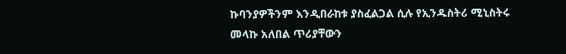ኩባንያዎችንም እንዲበራከቱ ያስፈልጋል ሲሉ የኢንዱስትሪ ሚኒስትሩ መላኩ አለበል ጥሪያቸውን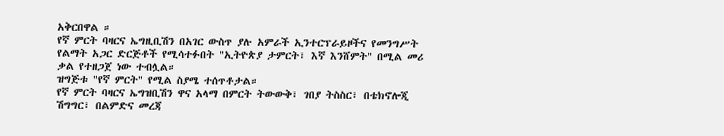አቅርበዋል ።
የኛ ምርት ባዛርና ኤግዚቢሽን በአገር ውስጥ ያሉ አምራች ኢንተርፕራይዞችና የመንግሥት የልማት አጋር ድርጅቶች የሚሳተፉበት "ኢትዮጵያ ታምርት፣ እኛ እንሸምት" በሚል መሪ ቃል የተዘጋጀ ነው ተብሏል።
ዝግጅቱ "የኛ ምርት" የሚል ስያሜ ተሰጥቶታል።
የኛ ምርት ባዛርና ኤግዝቢሽን ዋና አላማ በምርት ትውውቅ፣ ገበያ ትስስር፣ በቴክኖሎጂ ሽግግር፣ በልምድና መረጃ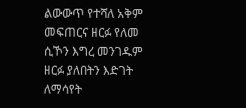ልውውጥ የተሻለ አቅም መፍጠርና ዘርፉ የለመ ሲኾን እግረ መንገዱም ዘርፉ ያለበትን እድገት ለማሳየት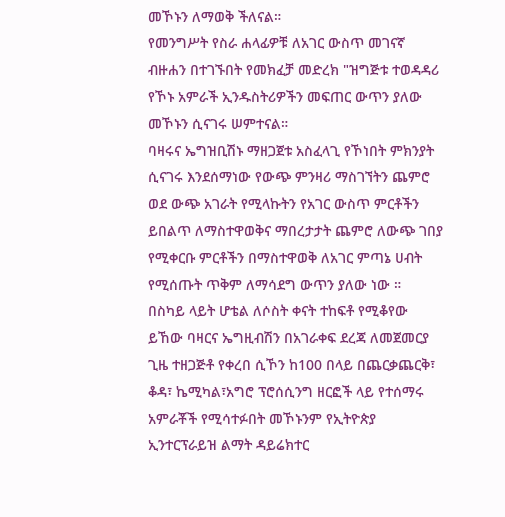መኾኑን ለማወቅ ችለናል።
የመንግሥት የስራ ሐላፊዎቹ ለአገር ውስጥ መገናኛ ብዙሐን በተገኙበት የመክፈቻ መድረክ "ዝግጅቱ ተወዳዳሪ የኾኑ አምራች ኢንዱስትሪዎችን መፍጠር ውጥን ያለው መኾኑን ሲናገሩ ሠምተናል።
ባዛሩና ኤግዝቢሽኑ ማዘጋጀቱ አስፈላጊ የኾነበት ምክንያት ሲናገሩ እንደሰማነው የውጭ ምንዛሪ ማስገኘትን ጨምሮ ወደ ውጭ አገራት የሚላኩትን የአገር ውስጥ ምርቶችን ይበልጥ ለማስተዋወቅና ማበረታታት ጨምሮ ለውጭ ገበያ የሚቀርቡ ምርቶችን በማስተዋወቅ ለአገር ምጣኔ ሀብት የሚሰጡት ጥቅም ለማሳደግ ውጥን ያለው ነው ።
በስካይ ላይት ሆቴል ለሶስት ቀናት ተከፍቶ የሚቆየው ይኸው ባዛርና ኤግዚብሽን በአገራቀፍ ደረጃ ለመጀመርያ ጊዜ ተዘጋጅቶ የቀረበ ሲኾን ከ100 በላይ በጨርቃጨርቅ፣ ቆዳ፣ ኬሚካል፣አግሮ ፕሮሰሲንግ ዘርፎች ላይ የተሰማሩ አምራቾች የሚሳተፉበት መኾኑንም የኢትዮጵያ ኢንተርፕራይዝ ልማት ዳይሬክተር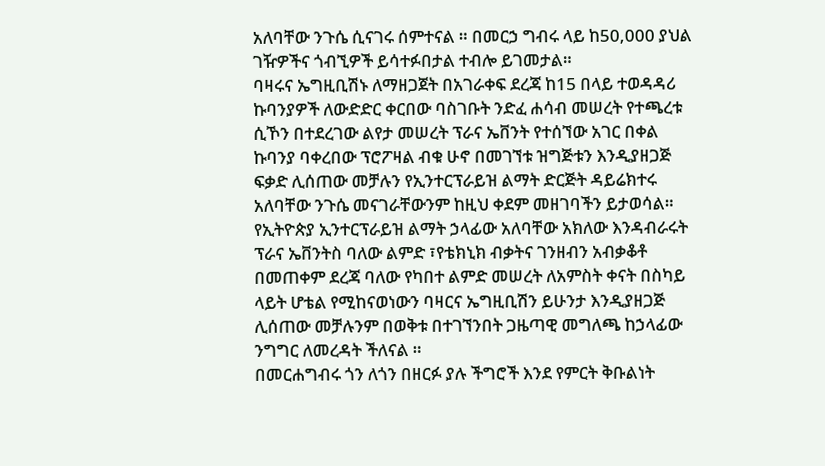አለባቸው ንጉሴ ሲናገሩ ሰምተናል ። በመርኃ ግብሩ ላይ ከ50,000 ያህል ገዥዎችና ጎብኚዎች ይሳተፉበታል ተብሎ ይገመታል።
ባዛሩና ኤግዚቢሽኑ ለማዘጋጀት በአገራቀፍ ደረጃ ከ15 በላይ ተወዳዳሪ ኩባንያዎች ለውድድር ቀርበው ባስገቡት ንድፈ ሐሳብ መሠረት የተጫረቱ ሲኾን በተደረገው ልየታ መሠረት ፕራና ኤቨንት የተሰኘው አገር በቀል ኩባንያ ባቀረበው ፕሮፖዛል ብቁ ሁኖ በመገኘቱ ዝግጅቱን እንዲያዘጋጅ ፍቃድ ሊሰጠው መቻሉን የኢንተርፕራይዝ ልማት ድርጅት ዳይሬክተሩ አለባቸው ንጉሴ መናገራቸውንም ከዚህ ቀደም መዘገባችን ይታወሳል።
የኢትዮጵያ ኢንተርፕራይዝ ልማት ኃላፊው አለባቸው አክለው እንዳብራሩት ፕራና ኤቨንትስ ባለው ልምድ ፣የቴክኒክ ብቃትና ገንዘብን አብቃቆቶ በመጠቀም ደረጃ ባለው የካበተ ልምድ መሠረት ለአምስት ቀናት በስካይ ላይት ሆቴል የሚከናወነውን ባዛርና ኤግዚቢሽን ይሁንታ እንዲያዘጋጅ ሊሰጠው መቻሉንም በወቅቱ በተገኘንበት ጋዜጣዊ መግለጫ ከኃላፊው ንግግር ለመረዳት ችለናል ።
በመርሐግብሩ ጎን ለጎን በዘርፉ ያሉ ችግሮች እንደ የምርት ቅቡልነት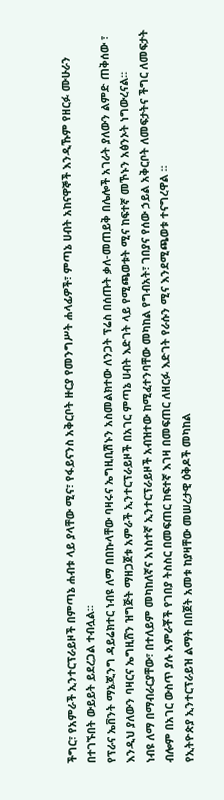ችግር፣ የአምራች ኢንተርፕራይዞች በምጣኔ ሐብቱ ላይ ያላቸው ሚና፣ የፋይናንስ አቅርቦት ዙርያ የመንግሥት ሐላፊዎች፣ ምጣኔ ሀብት አከናዋኞች እንዲኹም የዘርፉ ሙሁራን በተገኙበት ውይይት ይደረጋል ተብሏል።
የፕራና ኤቨንት ማኔጂንግ ዳይሬክተር ነብዩ ለማ በበኩላቸው ባዛሩና ኤግዚቢሽኑን አስመልክተው ለንጋት ፕሬስ በሰጡት ቃለ-መጠይቅ በሌሎች አገራት ያለውን ልምድ ጠቅሰው ፣ እንዲህ ያለውን ባዛርና ኤግዚሸን ዝግጅት ማዘጋጀቱ አምራች ኢንተርፕራይዞች በአገር ምጣኔ ሀብት እድገት ላይ የሚጫወቱት ሚና ከፍተኛ መኾኑን አፅንኦት ነግውረናል።
ነብዩ ለማ በማብራርያቸው፣ በተለይም መካከለኛና አነስተኛ ኢንተርፕራይዞች አብዝተው ከሚፈተንባቸው መካከል የግብአት፣ ገበያና የሰው ኃይል አቅርቦት ለመፍታትና ችግር ለመፍታት ብሎም በአገር ውስጥ ያሉ አምራቾች የገበያ ትስስር በመፍጠር ከፍተኛ እገዛ በመፍጠር ለዘርፉ እድገት የራሱን ሚና እንደሚጫወቱ ተናግረዋል ።
የኢትዮጵያ ኢንተርፕራይዝ ልማት በበጀት አመቱ ከያዛቸው መሠረታዊ ዕቅዶች መካከል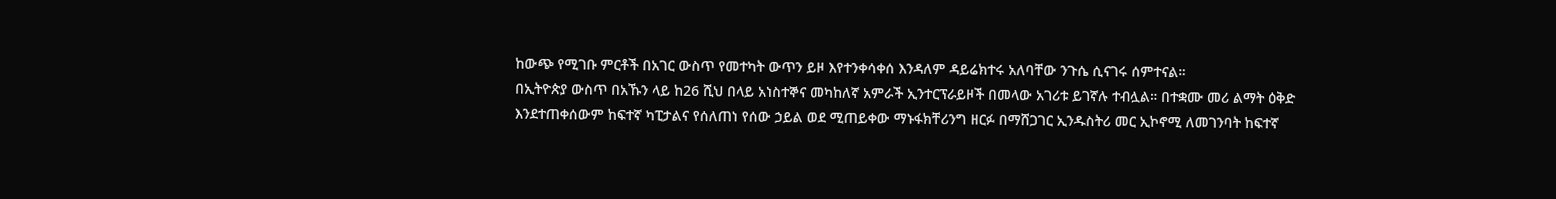ከውጭ የሚገቡ ምርቶች በአገር ውስጥ የመተካት ውጥን ይዞ እየተንቀሳቀሰ እንዳለም ዳይሬክተሩ አለባቸው ንጉሴ ሲናገሩ ሰምተናል።
በኢትዮጵያ ውስጥ በአኹን ላይ ከ26 ሺህ በላይ አነስተኞና መካከለኛ አምራች ኢንተርፕራይዞች በመላው አገሪቱ ይገኛሉ ተብሏል። በተቋሙ መሪ ልማት ዕቅድ እንደተጠቀሰውም ከፍተኛ ካፒታልና የሰለጠነ የሰው ኃይል ወደ ሚጠይቀው ማኑፋክቸሪንግ ዘርፉ በማሸጋገር ኢንዱስትሪ መር ኢኮኖሚ ለመገንባት ከፍተኛ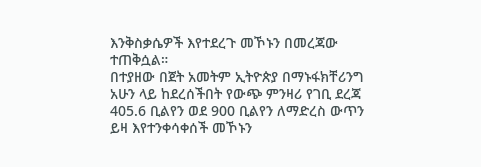እንቅስቃሴዎች እየተደረጉ መኾኑን በመረጃው ተጠቅሷል።
በተያዘው በጀት አመትም ኢትዮጵያ በማኑፋክቸሪንግ አሁን ላይ ከደረሰችበት የውጭ ምንዛሪ የገቢ ደረጃ 405.6 ቢልየን ወደ 900 ቢልየን ለማድረስ ውጥን ይዛ እየተንቀሳቀሰች መኾኑን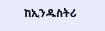ከኢንዱስትሪ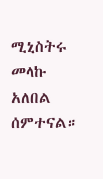ሚኒስትሩ መላኩ አለበል ሰምተናል።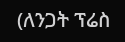(ለንጋት ፕሬስ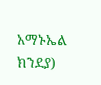አማኑኤል ክንደያ)